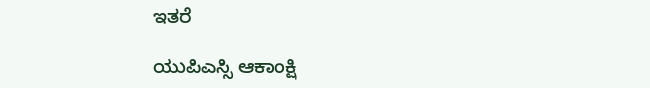ಇತರೆ

ಯುಪಿಎಸ್ಸಿ ಆಕಾಂಕ್ಷಿ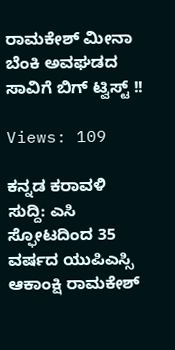ರಾಮಕೇಶ್ ಮೀನಾ ಬೆಂಕಿ ಅವಘಡದ ಸಾವಿಗೆ ಬಿಗ್ ಟ್ವಿಸ್ಟ್ !!

Views: 109

ಕನ್ನಡ ಕರಾವಳಿ ಸುದ್ದಿ: ಎಸಿ ಸ್ಫೋಟದಿಂದ 35 ವರ್ಷದ ಯುಪಿಎಸ್ಸಿ ಆಕಾಂಕ್ಷಿ ರಾಮಕೇಶ್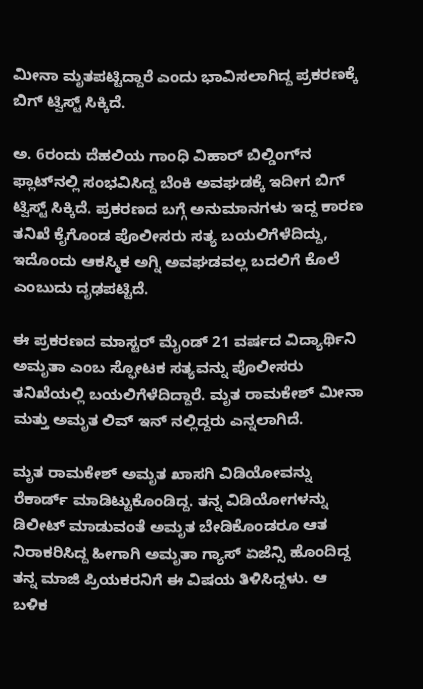ಮೀನಾ ಮೃತಪಟ್ಟಿದ್ದಾರೆ ಎಂದು ಭಾವಿಸಲಾಗಿದ್ದ ಪ್ರಕರಣಕ್ಕೆ ಬಿಗ್ ಟ್ವಿಸ್ಟ್ ಸಿಕ್ಕಿದೆ.

ಅ. 6ರಂದು ದೆಹಲಿಯ ಗಾಂಧಿ ವಿಹಾರ್ ಬಿಲ್ಡಿಂಗ್‌ನ ಫ್ಲಾಟ್‌ನಲ್ಲಿ ಸಂಭವಿಸಿದ್ದ ಬೆಂಕಿ ಅವಘಡಕ್ಕೆ ಇದೀಗ ಬಿಗ್ ಟ್ವಿಸ್ಟ್ ಸಿಕ್ಕಿದೆ. ಪ್ರಕರಣದ ಬಗ್ಗೆ ಅನುಮಾನಗಳು ಇದ್ದ ಕಾರಣ ತನಿಖೆ ಕೈಗೊಂಡ ಪೊಲೀಸರು ಸತ್ಯ ಬಯಲಿಗೆಳೆದಿದ್ದು, ಇದೊಂದು ಆಕಸ್ಮಿಕ ಅಗ್ನಿ ಅವಘಡವಲ್ಲ ಬದಲಿಗೆ ಕೊಲೆ ಎಂಬುದು ದೃಢಪಟ್ಟಿದೆ.

ಈ ಪ್ರಕರಣದ ಮಾಸ್ಟರ್ ಮೈಂಡ್ 21 ವರ್ಷದ ವಿದ್ಯಾರ್ಥಿನಿ ಅಮೃತಾ ಎಂಬ ಸ್ಫೋಟಕ ಸತ್ಯವನ್ನು ಪೊಲೀಸರು ತನಿಖೆಯಲ್ಲಿ ಬಯಲಿಗೆಳೆದಿದ್ದಾರೆ. ಮೃತ ರಾಮಕೇಶ್ ಮೀನಾ ಮತ್ತು ಅಮೃತ ಲಿವ್ ಇನ್ ನಲ್ಲಿದ್ದರು ಎನ್ನಲಾಗಿದೆ.

ಮೃತ ರಾಮಕೇಶ್ ಅಮೃತ ಖಾಸಗಿ ವಿಡಿಯೋವನ್ನು ರೆಕಾರ್ಡ್ ಮಾಡಿಟ್ಟುಕೊಂಡಿದ್ದ. ತನ್ನ ವಿಡಿಯೋಗಳನ್ನು ಡಿಲೀಟ್ ಮಾಡುವಂತೆ ಅಮೃತ ಬೇಡಿಕೊಂಡರೂ ಆತ ನಿರಾಕರಿಸಿದ್ದ ಹೀಗಾಗಿ ಅಮೃತಾ ಗ್ಯಾಸ್‌ ಏಜೆನ್ಸಿ ಹೊಂದಿದ್ದ ತನ್ನ ಮಾಜಿ ಪ್ರಿಯಕರನಿಗೆ ಈ ವಿಷಯ ತಿಳಿಸಿದ್ದಳು. ಆ ಬಳಿಕ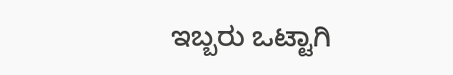ಇಬ್ಬರು ಒಟ್ಟಾಗಿ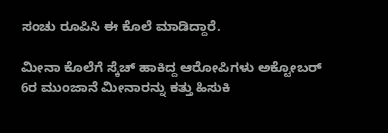ಸಂಚು ರೂಪಿಸಿ ಈ ಕೊಲೆ ಮಾಡಿದ್ದಾರೆ.

ಮೀನಾ ಕೊಲೆಗೆ ಸ್ಕೆಚ್ ಹಾಕಿದ್ದ ಆರೋಪಿಗಳು ಅಕ್ಟೋಬರ್ 6ರ ಮುಂಜಾನೆ ಮೀನಾರನ್ನು ಕತ್ತು ಹಿಸುಕಿ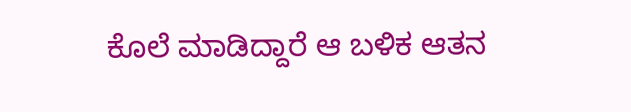ಕೊಲೆ ಮಾಡಿದ್ದಾರೆ ಆ ಬಳಿಕ ಆತನ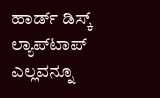ಹಾರ್ಡ್ ಡಿಸ್ಕ್ ಲ್ಯಾಪ್‌ಟಾಪ್ ಎಲ್ಲವನ್ನೂ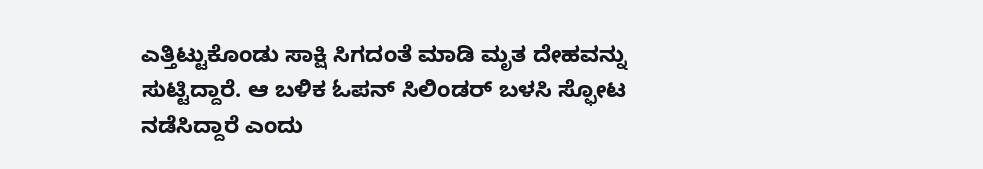ಎತ್ತಿಟ್ಟುಕೊಂಡು ಸಾಕ್ಷಿ ಸಿಗದಂತೆ ಮಾಡಿ ಮೃತ ದೇಹವನ್ನು ಸುಟ್ಟಿದ್ದಾರೆ. ಆ ಬಳಿಕ ಓಪನ್ ಸಿಲಿಂಡ‌ರ್ ಬಳಸಿ ಸ್ಫೋಟ ನಡೆಸಿದ್ದಾರೆ ಎಂದು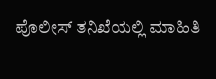ಪೊಲೀಸ್ ತನಿಖೆಯಲ್ಲಿ ಮಾಹಿತಿ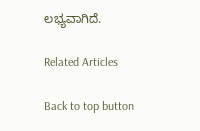ಲಭ್ಯವಾಗಿದೆ.

Related Articles

Back to top button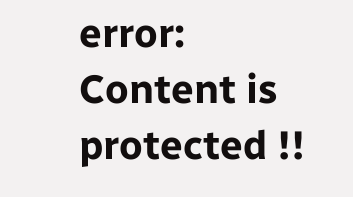error: Content is protected !!